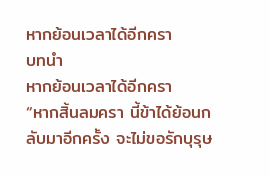หากย้อนเวลาได้อีกครา
บทนำ
หากย้อนเวลาได้อีกครา
“หากสิ้นลมครา นี้ข้าได้ย้อนกลับมาอีกครั้ง จะไม่ขอรักบุรุษ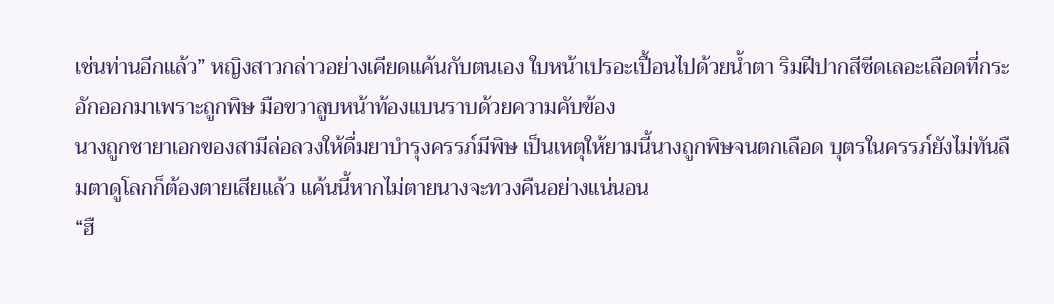เช่นท่านอีกแล้ว” หญิงสาวกล่าวอย่างเคียดแค้นกับตนเอง ใบหน้าเปรอะเปื้อนไปด้วยน้ำตา ริมฝีปากสีซีดเลอะเลือดที่กระอักออกมาเพราะถูกพิษ มือขวาลูบหน้าท้องแบนราบด้วยความคับข้อง
นางถูกชายาเอกของสามีล่อลวงให้ดื่มยาบำรุงครรภ์มีพิษ เป็นเหตุให้ยามนี้นางถูกพิษจนตกเลือด บุตรในครรภ์ยังไม่ทันลืมตาดูโลกก็ต้องตายเสียแล้ว แค้นนี้หากไม่ตายนางจะทวงคืนอย่างแน่นอน
“ฮื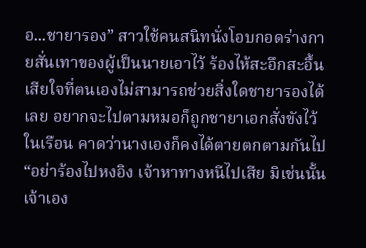อ...ชายารอง” สาวใช้คนสนิทนั่งโอบกอดร่างกายสั่นเทาของผู้เป็นนายเอาไว้ ร้องไห้สะอึกสะอื้นเสียใจที่ตนเองไม่สามารถช่วยสิ่งใดชายารองได้เลย อยากจะไปตามหมอก็ถูกชายาเอกสั่งขังไว้ในเรือน คาดว่านางเองก็คงได้ตายตกตามกันไป
“อย่าร้องไปหงอิง เจ้าหาทางหนีไปเสีย มิเช่นนั้นเจ้าเอง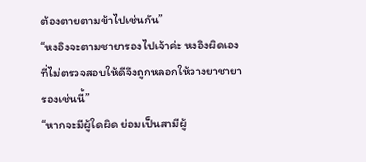ต้องตายตามข้าไปเช่นกัน”
“หงอิงจะตามชายารองไปเจ้าค่ะ หงอิงผิดเองที่ไม่ตรวจสอบให้ดีจึงถูกหลอกให้วางยาชายารองเช่นนี้”
“หากจะมีผู้ใดผิด ย่อมเป็นสามีผู้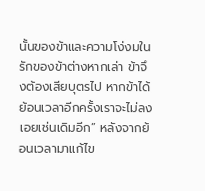นั้นของข้าและความโง่งมในรักของข้าต่างหากเล่า ข้าจึงต้องเสียบุตรไป หากข้าได้ย้อนเวลาอีกครั้งเราจะไม่ลงเอยเช่นเดิมอีก” หลังจากย้อนเวลามาแก้ไข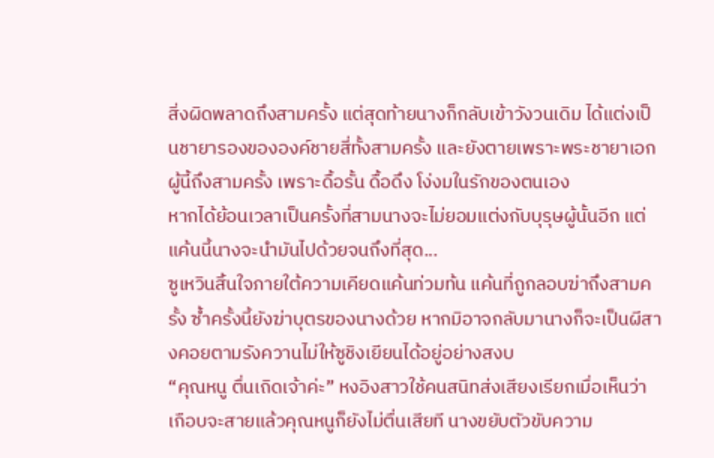สิ่งผิดพลาดถึงสามครั้ง แต่สุดท้ายนางก็กลับเข้าวังวนเดิม ได้แต่งเป็นชายารองขององค์ชายสี่ทั้งสามครั้ง และยังตายเพราะพระชายาเอกผู้นี้ถึงสามครั้ง เพราะดื้อรั้น ดื้อดึง โง่งมในรักของตนเอง
หากได้ย้อนเวลาเป็นครั้งที่สามนางจะไม่ยอมแต่งกับบุรุษผู้นั้นอีก แต่แค้นนี้นางจะนำมันไปด้วยจนถึงที่สุด...
ซูเหวินสิ้นใจภายใต้ความเคียดแค้นท่วมท้น แค้นที่ถูกลอบฆ่าถึงสามครั้ง ซ้ำครั้งนี้ยังฆ่าบุตรของนางด้วย หากมิอาจกลับมานางก็จะเป็นผีสางคอยตามรังควานไม่ให้ซูชิงเยียนได้อยู่อย่างสงบ
“คุณหนู ตื่นเถิดเจ้าค่ะ” หงอิงสาวใช้คนสนิทส่งเสียงเรียกเมื่อเห็นว่าเกือบจะสายแล้วคุณหนูก็ยังไม่ตื่นเสียที นางขยับตัวขับความ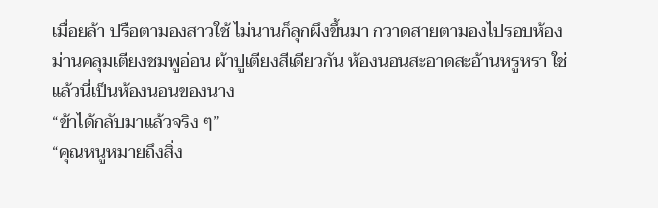เมื่อยล้า ปรือตามองสาวใช้ ไม่นานก็ลุกผึงขึ้นมา กวาดสายตามองไปรอบห้อง ม่านคลุมเตียงชมพูอ่อน ผ้าปูเตียงสีเดียวกัน ห้องนอนสะอาดสะอ้านหรูหรา ใช่แล้วนี่เป็นห้องนอนของนาง
“ข้าได้กลับมาแล้วจริง ๆ”
“คุณหนูหมายถึงสิ่ง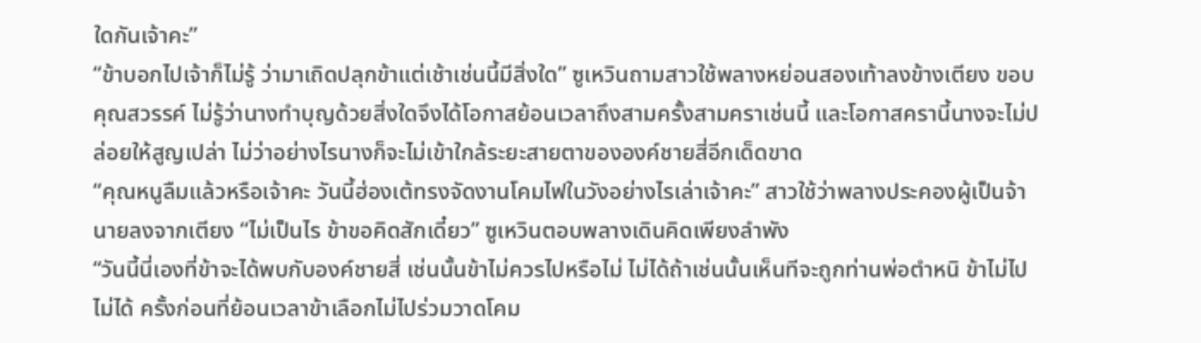ใดกันเจ้าคะ”
“ข้าบอกไปเจ้าก็ไม่รู้ ว่ามาเถิดปลุกข้าแต่เช้าเช่นนี้มีสิ่งใด” ซูเหวินถามสาวใช้พลางหย่อนสองเท้าลงข้างเตียง ขอบคุณสวรรค์ ไม่รู้ว่านางทำบุญด้วยสิ่งใดจึงได้โอกาสย้อนเวลาถึงสามครั้งสามคราเช่นนี้ และโอกาสครานี้นางจะไม่ปล่อยให้สูญเปล่า ไม่ว่าอย่างไรนางก็จะไม่เข้าใกล้ระยะสายตาขององค์ชายสี่อีกเด็ดขาด
“คุณหนูลืมแล้วหรือเจ้าคะ วันนี้ฮ่องเต้ทรงจัดงานโคมไฟในวังอย่างไรเล่าเจ้าคะ” สาวใช้ว่าพลางประคองผู้เป็นจ้านายลงจากเตียง “ไม่เป็นไร ข้าขอคิดสักเดี๋ยว” ซูเหวินตอบพลางเดินคิดเพียงลำพัง
“วันนี้นี่เองที่ข้าจะได้พบกับองค์ชายสี่ เช่นนั้นข้าไม่ควรไปหรือไม่ ไม่ได้ถ้าเช่นนั้นเห็นทีจะถูกท่านพ่อตำหนิ ข้าไม่ไปไม่ได้ ครั้งก่อนที่ย้อนเวลาข้าเลือกไม่ไปร่วมวาดโคม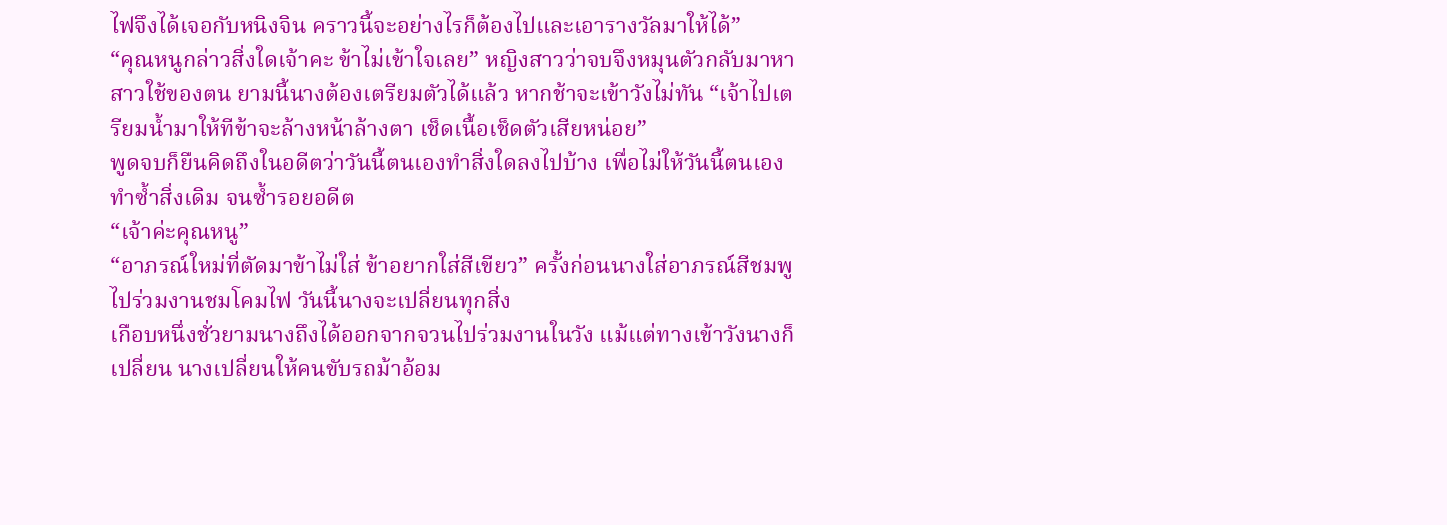ไฟจึงได้เจอกับหนิงจิน คราวนี้จะอย่างไรก็ต้องไปและเอารางวัลมาให้ได้”
“คุณหนูกล่าวสิ่งใดเจ้าคะ ข้าไม่เข้าใจเลย” หญิงสาวว่าจบจึงหมุนตัวกลับมาหาสาวใช้ของตน ยามนี้นางต้องเตรียมตัวได้แล้ว หากช้าจะเข้าวังไม่ทัน “เจ้าไปเตรียมน้ำมาให้ทีข้าจะล้างหน้าล้างตา เช็ดเนื้อเช็ดตัวเสียหน่อย”
พูดจบก็ยืนคิดถึงในอดีตว่าวันนี้ตนเองทำสิ่งใดลงไปบ้าง เพื่อไม่ให้วันนี้ตนเองทำซ้ำสิ่งเดิม จนซ้ำรอยอดีต
“เจ้าค่ะคุณหนู”
“อาภรณ์ใหม่ที่ตัดมาข้าไม่ใส่ ข้าอยากใส่สีเขียว” ครั้งก่อนนางใส่อาภรณ์สีชมพูไปร่วมงานชมโคมไฟ วันนี้นางจะเปลี่ยนทุกสิ่ง
เกือบหนึ่งชั่วยามนางถึงได้ออกจากจวนไปร่วมงานในวัง แม้แต่ทางเข้าวังนางก็เปลี่ยน นางเปลี่ยนให้คนขับรถม้าอ้อม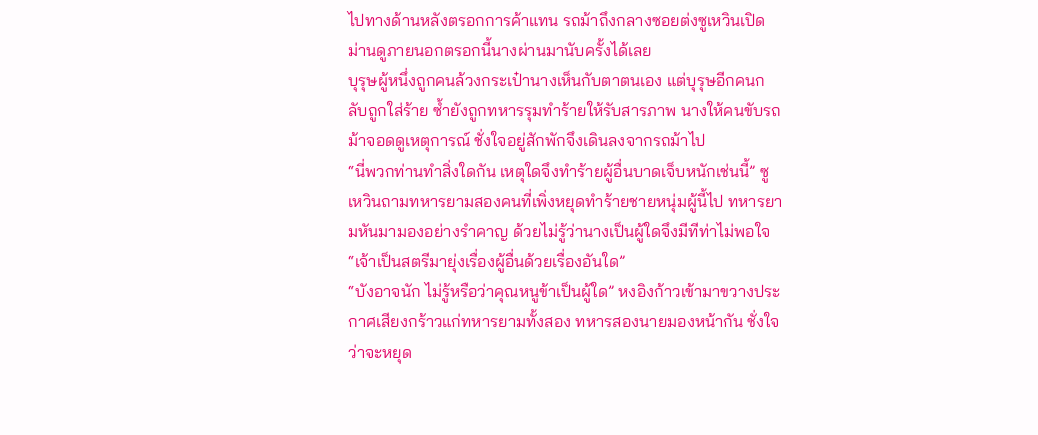ไปทางด้านหลังตรอกการค้าแทน รถม้าถึงกลางซอยต่งซูเหวินเปิดม่านดูภายนอกตรอกนี้นางผ่านมานับครั้งได้เลย
บุรุษผู้หนึ่งถูกคนล้วงกระเป๋านางเห็นกับตาตนเอง แต่บุรุษอีกคนกลับถูกใส่ร้าย ซ้ำยังถูกทหารรุมทำร้ายให้รับสารภาพ นางให้คนขับรถม้าจอดดูเหตุการณ์ ชั่งใจอยู่สักพักจึงเดินลงจากรถม้าไป
“นี่พวกท่านทำสิ่งใดกัน เหตุใดจึงทำร้ายผู้อื่นบาดเจ็บหนักเช่นนี้” ซูเหวินถามทหารยามสองคนที่เพิ่งหยุดทำร้ายชายหนุ่มผู้นี้ไป ทหารยามหันมามองอย่างรำคาญ ด้วยไม่รู้ว่านางเป็นผู้ใดจึงมีทีท่าไม่พอใจ
“เจ้าเป็นสตรีมายุ่งเรื่องผู้อื่นด้วยเรื่องอันใด”
“บังอาจนัก ไม่รู้หรือว่าคุณหนูข้าเป็นผู้ใด” หงอิงก้าวเข้ามาขวางประกาศเสียงกร้าวแก่ทหารยามทั้งสอง ทหารสองนายมองหน้ากัน ชั่งใจว่าจะหยุด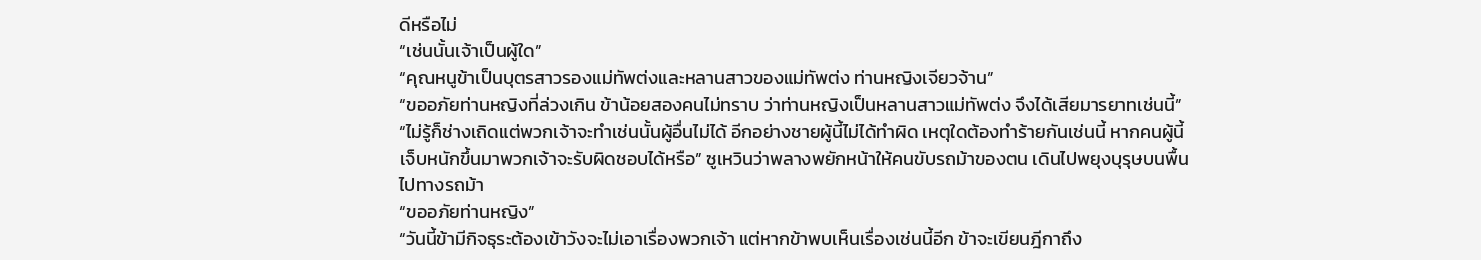ดีหรือไม่
“เช่นนั้นเจ้าเป็นผู้ใด”
“คุณหนูข้าเป็นบุตรสาวรองแม่ทัพต่งและหลานสาวของแม่ทัพต่ง ท่านหญิงเจียวจ้าน”
“ขออภัยท่านหญิงที่ล่วงเกิน ข้าน้อยสองคนไม่ทราบ ว่าท่านหญิงเป็นหลานสาวแม่ทัพต่ง จึงได้เสียมารยาทเช่นนี้”
“ไม่รู้ก็ช่างเถิดแต่พวกเจ้าจะทำเช่นนั้นผู้อื่นไม่ได้ อีกอย่างชายผู้นี้ไม่ได้ทำผิด เหตุใดต้องทำร้ายกันเช่นนี้ หากคนผู้นี้เจ็บหนักขึ้นมาพวกเจ้าจะรับผิดชอบได้หรือ” ซูเหวินว่าพลางพยักหน้าให้คนขับรถม้าของตน เดินไปพยุงบุรุษบนพื้นไปทางรถม้า
“ขออภัยท่านหญิง”
“วันนี้ข้ามีกิจธุระต้องเข้าวังจะไม่เอาเรื่องพวกเจ้า แต่หากข้าพบเห็นเรื่องเช่นนี้อีก ข้าจะเขียนฎีกาถึง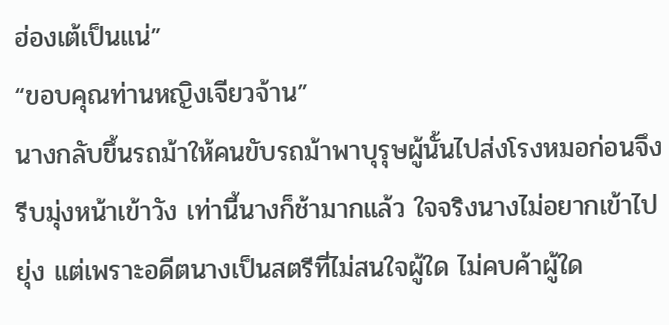ฮ่องเต้เป็นแน่”
“ขอบคุณท่านหญิงเจียวจ้าน”
นางกลับขึ้นรถม้าให้คนขับรถม้าพาบุรุษผู้นั้นไปส่งโรงหมอก่อนจึงรีบมุ่งหน้าเข้าวัง เท่านี้นางก็ช้ามากแล้ว ใจจริงนางไม่อยากเข้าไปยุ่ง แต่เพราะอดีตนางเป็นสตรีที่ไม่สนใจผู้ใด ไม่คบค้าผู้ใด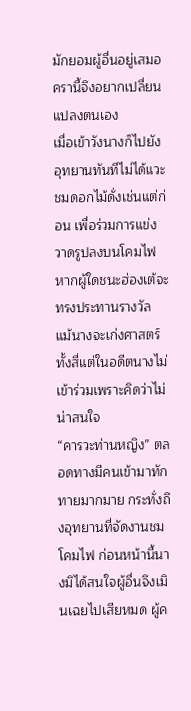มักยอมผู้อื่นอยู่เสมอครานี้จึงอยากเปลี่ยนแปลงตนเอง
เมื่อเข้าวังนางก็ไปยังอุทยานทันทีไม่ได้แวะชมดอกไม้ดั่งเช่นแต่ก่อน เพื่อร่วมการแข่งวาดรูปลงบนโคมไฟ หากผู้ใดชนะฮ่องเต้จะทรงประทานรางวัล แม้นางจะเก่งศาสตร์ทั้งสี่แต่ในอดีตนางไม่เข้าร่วมเพราะคิดว่าไม่น่าสนใจ
“คารวะท่านหญิง” ตลอดทางมีคนเข้ามาทักทายมากมาย กระทั่งถึงอุทยานที่จัดงานชมโคมไฟ ก่อนหน้านี้นางมิได้สนใจผู้อื่นจึงเมินเฉยไปเสียหมด ผู้ค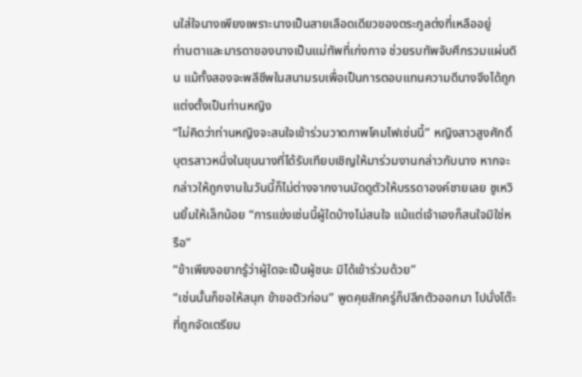นใส่ใจนางเพียงเพราะนางเป็นสายเลือดเดียวของตระกูลต่งที่เหลืออยู่
ท่านตาและมารดาของนางเป็นแม่ทัพที่เก่งกาจ ช่วยรบทัพจับศึกรวมแผ่นดิน แม้ทั้งสองจะพลีชีพในสนามรบเพื่อเป็นการตอบแทนความดีนางจึงได้ถูกแต่งตั้งเป็นท่านหญิง
“ไม่คิดว่าท่านหญิงจะสนใจเข้าร่วมวาดภาพโคมไฟเช่นนี้” หญิงสาวสูงศักดิ์บุตรสาวหนึ่งในขุนนางที่ได้รับเทียบเชิญให้มาร่วมงานกล่าวกับนาง หากจะกล่าวให้ถูกงานในวันนี้ก็ไม่ต่างจากงานนัดดูตัวให้บรรดาองค์ชายเลย ซูเหวินยิ้มให้เล็กน้อย “การแข่งเช่นนี้ผู้ใดบ้างไม่สนใจ แม้แต่เจ้าเองก็สนใจมิใช่หรือ”
“ข้าเพียงอยากรู้ว่าผู้ใดจะเป็นผู้ชนะ มิได้เข้าร่วมด้วย”
“เช่นนั้นก็ขอให้สนุก ข้าขอตัวก่อน” พูดคุยสักครู่ก็ปลีกตัวออกมา ไปนั่งโต๊ะที่ถูกจัดเตรียม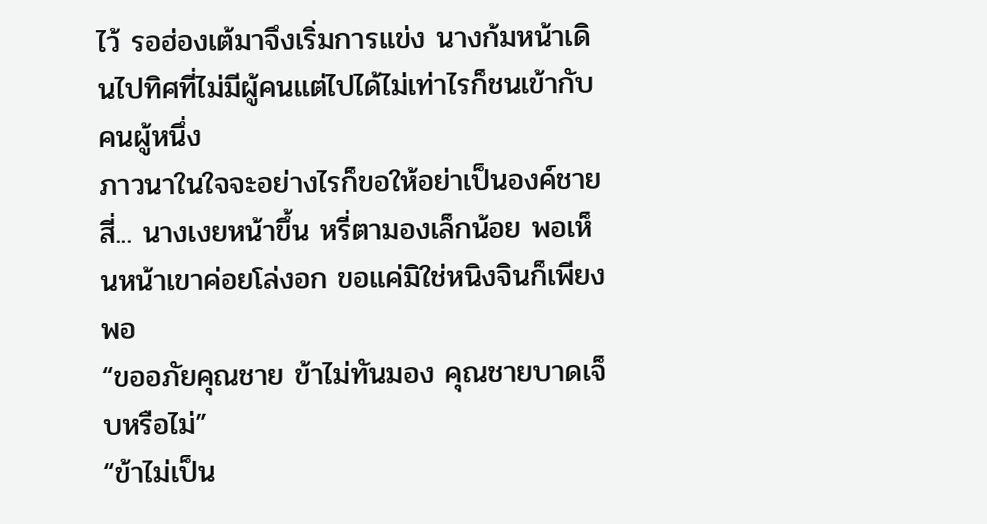ไว้ รอฮ่องเต้มาจึงเริ่มการแข่ง นางก้มหน้าเดินไปทิศที่ไม่มีผู้คนแต่ไปได้ไม่เท่าไรก็ชนเข้ากับคนผู้หนึ่ง
ภาวนาในใจจะอย่างไรก็ขอให้อย่าเป็นองค์ชายสี่... นางเงยหน้าขึ้น หรี่ตามองเล็กน้อย พอเห็นหน้าเขาค่อยโล่งอก ขอแค่มิใช่หนิงจินก็เพียงพอ
“ขออภัยคุณชาย ข้าไม่ทันมอง คุณชายบาดเจ็บหรือไม่”
“ข้าไม่เป็น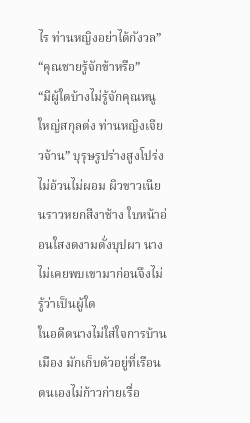ไร ท่านหญิงอย่าได้กังวล”
“คุณชายรู้จักข้าหรือ”
“มีผู้ใดบ้างไม่รู้จักคุณหนูใหญ่สกุลต่ง ท่านหญิงเจียวจ้าน” บุรุษรูปร่างสูงโปร่งไม่อ้วนไม่ผอม ผิวขาวเนียนราวหยกสีงาช้าง ใบหน้าอ่อนใสงดงามดั่งบุปผา นางไม่เคยพบเขามาก่อนจึงไม่รู้ว่าเป็นผู้ใด
ในอดีตนางไม่ใส่ใจการบ้านเมือง มักเก็บตัวอยู่ที่เรือนตนเองไม่ก้าวก่ายเรื่อ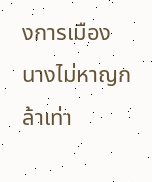งการเมือง นางไม่หาญกล้าเท่า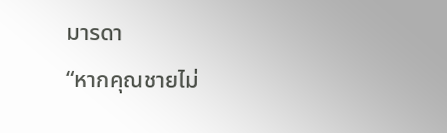มารดา
“หากคุณชายไม่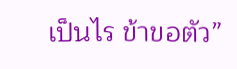เป็นไร ข้าขอตัว”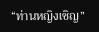“ท่านหญิงเชิญ”